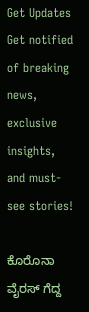Get Updates
Get notified of breaking news, exclusive insights, and must-see stories!

ಕೊರೊನಾ ವೈರಸ್ ಗೆದ್ದ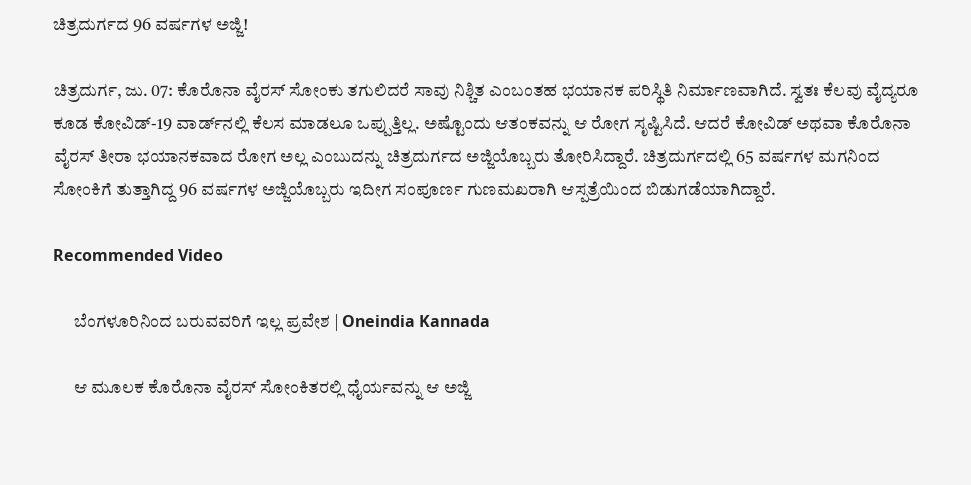ಚಿತ್ರದುರ್ಗದ 96 ವರ್ಷಗಳ ಅಜ್ಜಿ!

ಚಿತ್ರದುರ್ಗ, ಜು. 07: ಕೊರೊನಾ ವೈರಸ್‌ ಸೋಂಕು ತಗುಲಿದರೆ ಸಾವು ನಿಶ್ಚಿತ ಎಂಬಂತಹ ಭಯಾನಕ ಪರಿಸ್ಥಿತಿ ನಿರ್ಮಾಣವಾಗಿದೆ. ಸ್ವತಃ ಕೆಲವು ವೈದ್ಯರೂ ಕೂಡ ಕೋವಿಡ್-19 ವಾರ್ಡ್‌ನಲ್ಲಿ ಕೆಲಸ ಮಾಡಲೂ ಒಪ್ಪುತ್ತಿಲ್ಲ. ಅಷ್ಟೊಂದು ಆತಂಕವನ್ನು ಆ ರೋಗ ಸೃಷ್ಟಿಸಿದೆ. ಆದರೆ ಕೋವಿಡ್ ಅಥವಾ ಕೊರೊನಾ ವೈರಸ್ ತೀರಾ ಭಯಾನಕವಾದ ರೋಗ ಅಲ್ಲ ಎಂಬುದನ್ನು ಚಿತ್ರದುರ್ಗದ ಅಜ್ಜಿಯೊಬ್ಬರು ತೋರಿಸಿದ್ದಾರೆ. ಚಿತ್ರದುರ್ಗದಲ್ಲಿ 65 ವರ್ಷಗಳ ಮಗನಿಂದ ಸೋಂಕಿಗೆ ತುತ್ತಾಗಿದ್ದ 96 ವರ್ಷಗಳ ಅಜ್ಜಿಯೊಬ್ಬರು ಇದೀಗ ಸಂಪೂರ್ಣ ಗುಣಮಖರಾಗಿ ಆಸ್ಪತ್ರೆಯಿಂದ ಬಿಡುಗಡೆಯಾಗಿದ್ದಾರೆ.

Recommended Video

      ಬೆಂಗಳೂರಿನಿಂದ ಬರುವವರಿಗೆ ಇಲ್ಲ ಪ್ರವೇಶ | Oneindia Kannada

      ಆ ಮೂಲಕ ಕೊರೊನಾ ವೈರಸ್ ಸೋಂಕಿತರಲ್ಲಿ ಧೈರ್ಯವನ್ನು ಆ ಅಜ್ಜಿ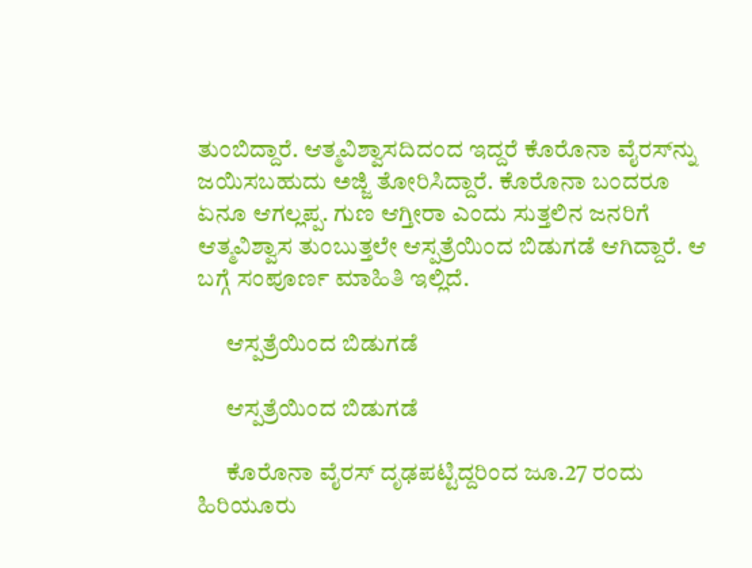ತುಂಬಿದ್ದಾರೆ. ಆತ್ಮವಿಶ್ವಾಸದಿದಂದ ಇದ್ದರೆ ಕೊರೊನಾ ವೈರಸ್‌ನ್ನು ಜಯಿಸಬಹುದು ಅಜ್ಜಿ ತೋರಿಸಿದ್ದಾರೆ. ಕೊರೊನಾ ಬಂದರೂ ಏನೂ ಆಗಲ್ಲಪ್ಪ. ಗುಣ ಆಗ್ತೀರಾ ಎಂದು ಸುತ್ತಲಿನ ಜನರಿಗೆ ಆತ್ಮವಿಶ್ವಾಸ ತುಂಬುತ್ತಲೇ ಆಸ್ಪತ್ರೆಯಿಂದ ಬಿಡುಗಡೆ ಆಗಿದ್ದಾರೆ. ಆ ಬಗ್ಗೆ ಸಂಪೂರ್ಣ ಮಾಹಿತಿ ಇಲ್ಲಿದೆ.

      ಆಸ್ಪತ್ರೆಯಿಂದ ಬಿಡುಗಡೆ

      ಆಸ್ಪತ್ರೆಯಿಂದ ಬಿಡುಗಡೆ

      ಕೊರೊನಾ ವೈರಸ್ ದೃಢಪಟ್ಟಿದ್ದರಿಂದ ಜೂ.27 ರಂದು ಹಿರಿಯೂರು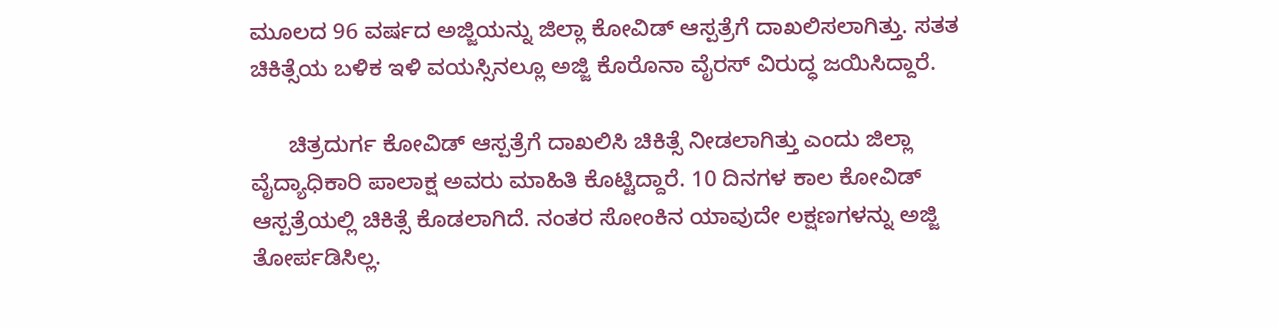ಮೂಲದ 96 ವರ್ಷದ ಅಜ್ಜಿಯನ್ನು ಜಿಲ್ಲಾ ಕೋವಿಡ್ ಆಸ್ಪತ್ರೆಗೆ ದಾಖಲಿಸಲಾಗಿತ್ತು. ಸತತ ಚಿಕಿತ್ಸೆಯ ಬಳಿಕ ಇಳಿ ವಯಸ್ಸಿನಲ್ಲೂ ಅಜ್ಜಿ ಕೊರೊನಾ ವೈರಸ್ ವಿರುದ್ಧ ಜಯಿಸಿದ್ದಾರೆ.

      ಚಿತ್ರದುರ್ಗ ಕೋವಿಡ್ ಆಸ್ಪತ್ರೆಗೆ ದಾಖಲಿಸಿ ಚಿಕಿತ್ಸೆ ನೀಡಲಾಗಿತ್ತು ಎಂದು ಜಿಲ್ಲಾ ವೈದ್ಯಾಧಿಕಾರಿ ಪಾಲಾಕ್ಷ ಅವರು ಮಾಹಿತಿ ಕೊಟ್ಟಿದ್ದಾರೆ. 10 ದಿನಗಳ ಕಾಲ ಕೋವಿಡ್ ಆಸ್ಪತ್ರೆಯಲ್ಲಿ ಚಿಕಿತ್ಸೆ ಕೊಡಲಾಗಿದೆ. ನಂತರ ಸೋಂಕಿನ ಯಾವುದೇ ಲಕ್ಷಣಗಳನ್ನು ಅಜ್ಜಿ ತೋರ್ಪಡಿಸಿಲ್ಲ.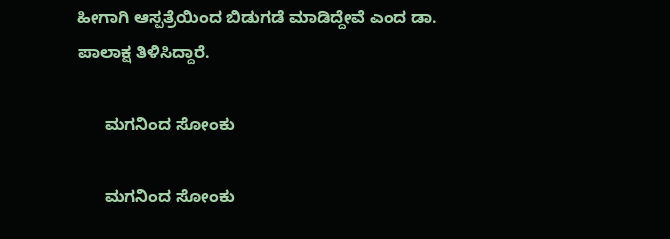ಹೀಗಾಗಿ ಆಸ್ಪತ್ರೆಯಿಂದ ಬಿಡುಗಡೆ ಮಾಡಿದ್ದೇವೆ ಎಂದ ಡಾ. ಪಾಲಾಕ್ಷ ತಿಳಿಸಿದ್ದಾರೆ.

      ಮಗನಿಂದ ಸೋಂಕು

      ಮಗನಿಂದ ಸೋಂಕು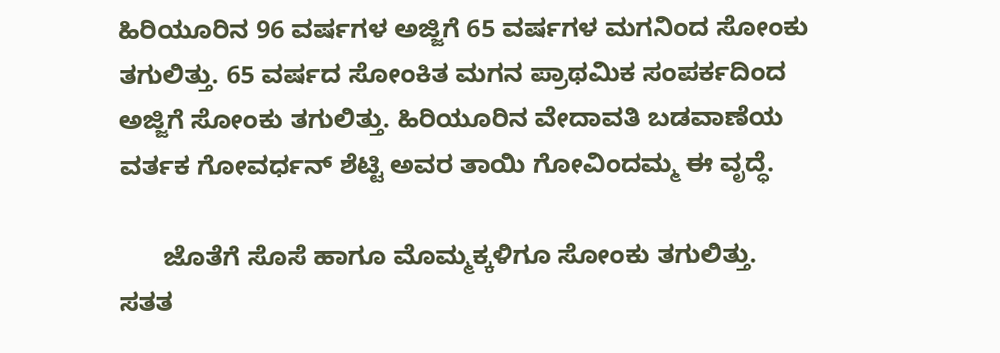ಹಿರಿಯೂರಿನ 96 ವರ್ಷಗಳ ಅಜ್ಜಿಗೆ 65 ವರ್ಷಗಳ ಮಗನಿಂದ ಸೋಂಕು ತಗುಲಿತ್ತು. 65 ವರ್ಷದ ಸೋಂಕಿತ ಮಗನ ಪ್ರಾಥಮಿಕ ಸಂಪರ್ಕದಿಂದ ಅಜ್ಜಿಗೆ ಸೋಂಕು ತಗುಲಿತ್ತು. ಹಿರಿಯೂರಿನ ವೇದಾವತಿ ಬಡವಾಣೆಯ ವರ್ತಕ ಗೋವರ್ಧನ್ ಶೆಟ್ಟಿ ಅವರ ತಾಯಿ ಗೋವಿಂದಮ್ಮ ಈ ವೃದ್ಧೆ.

      ಜೊತೆಗೆ ಸೊಸೆ ಹಾಗೂ ಮೊಮ್ಮಕ್ಕಳಿಗೂ ಸೋಂಕು ತಗುಲಿತ್ತು. ಸತತ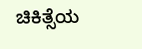ಚಿಕಿತ್ಸೆಯ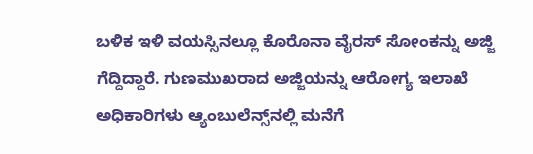ಬಳಿಕ ಇಳಿ ವಯಸ್ಸಿನಲ್ಲೂ ಕೊರೊನಾ ವೈರಸ್ ಸೋಂಕನ್ನು ಅಜ್ಜಿ ಗೆದ್ದಿದ್ದಾರೆ. ಗುಣಮುಖರಾದ ಅಜ್ಜಿಯನ್ನು ಆರೋಗ್ಯ ಇಲಾಖೆ ಅಧಿಕಾರಿಗಳು ಆ್ಯಂಬುಲೆನ್ಸ್‌ನಲ್ಲಿ ಮನೆಗೆ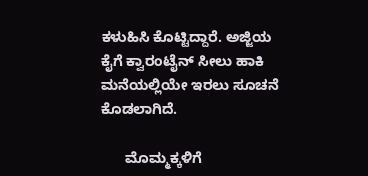ಕಳುಹಿಸಿ ಕೊಟ್ಟಿದ್ದಾರೆ. ಅಜ್ಜಿಯ ಕೈಗೆ ಕ್ವಾರಂಟೈನ್ ಸೀಲು ಹಾಕಿ ಮನೆಯಲ್ಲಿಯೇ ಇರಲು ಸೂಚನೆ ಕೊಡಲಾಗಿದೆ.

      ಮೊಮ್ಮಕ್ಕಳಿಗೆ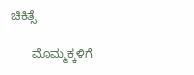ಚಿಕಿತ್ಸೆ

      ಮೊಮ್ಮಕ್ಕಳಿಗೆ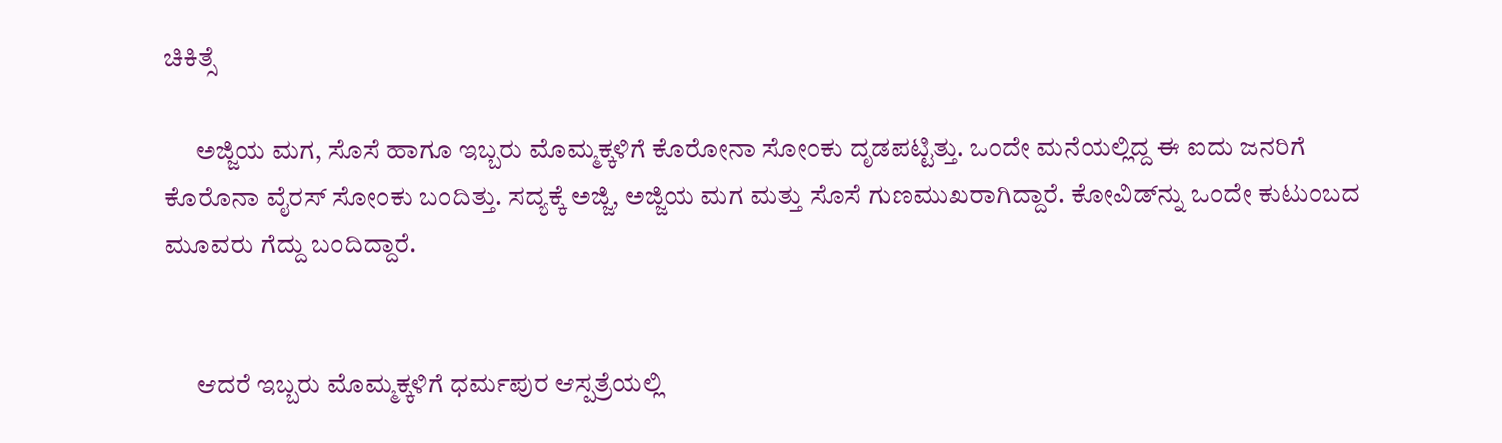ಚಿಕಿತ್ಸೆ

      ಅಜ್ಜಿಯ ಮಗ, ಸೊಸೆ ಹಾಗೂ ಇಬ್ಬರು ಮೊಮ್ಮಕ್ಕಳಿಗೆ ಕೊರೋನಾ ಸೋಂಕು ದೃಡಪಟ್ಟಿತ್ತು. ಒಂದೇ ಮನೆಯಲ್ಲಿದ್ದ ಈ ಐದು ಜನರಿಗೆ ಕೊರೊನಾ ವೈರಸ್ ಸೋಂಕು ಬಂದಿತ್ತು. ಸದ್ಯಕ್ಕೆ ಅಜ್ಜಿ, ಅಜ್ಜಿಯ ಮಗ ಮತ್ತು ಸೊಸೆ ಗುಣಮುಖರಾಗಿದ್ದಾರೆ. ಕೋವಿಡ್‌ನ್ನು ಒಂದೇ ಕುಟುಂಬದ ಮೂವರು ಗೆದ್ದು ಬಂದಿದ್ದಾರೆ.


      ಆದರೆ ಇಬ್ಬರು ಮೊಮ್ಮಕ್ಕಳಿಗೆ ಧರ್ಮಪುರ ಆಸ್ಪತ್ರೆಯಲ್ಲಿ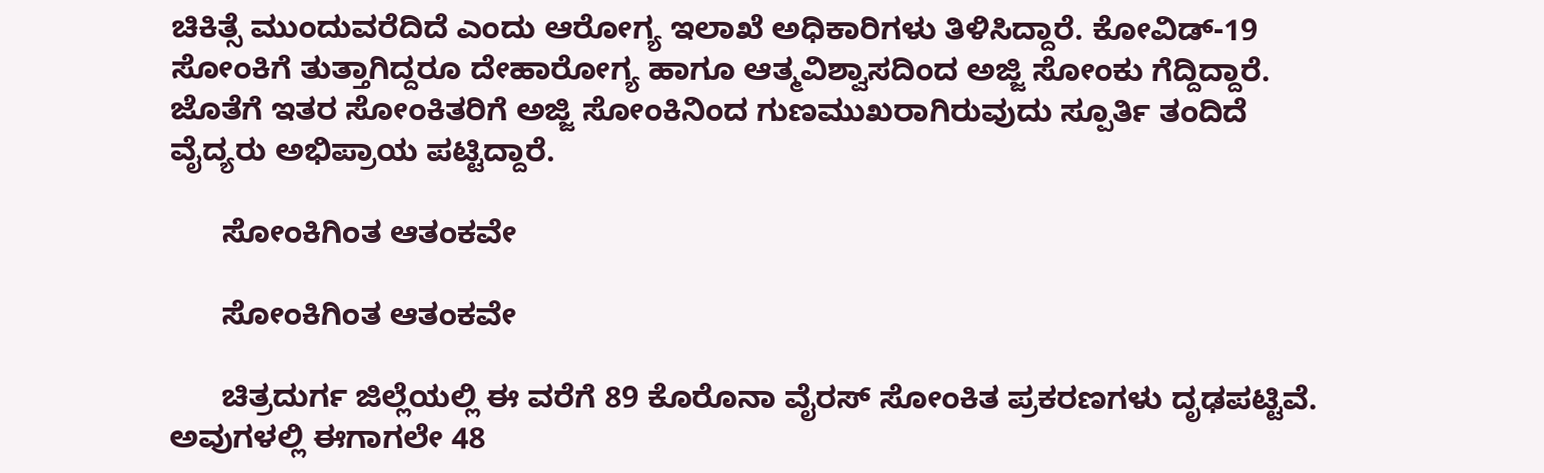ಚಿಕಿತ್ಸೆ ಮುಂದುವರೆದಿದೆ ಎಂದು ಆರೋಗ್ಯ ಇಲಾಖೆ ಅಧಿಕಾರಿಗಳು ತಿಳಿಸಿದ್ದಾರೆ. ಕೋವಿಡ್-19 ಸೋಂಕಿಗೆ ತುತ್ತಾಗಿದ್ದರೂ ದೇಹಾರೋಗ್ಯ ಹಾಗೂ ಆತ್ಮವಿಶ್ವಾಸದಿಂದ ಅಜ್ಜಿ ಸೋಂಕು ಗೆದ್ದಿದ್ದಾರೆ. ಜೊತೆಗೆ ಇತರ ಸೋಂಕಿತರಿಗೆ ಅಜ್ಜಿ ಸೋಂಕಿನಿಂದ ಗುಣಮುಖರಾಗಿರುವುದು ಸ್ಪೂರ್ತಿ ತಂದಿದೆ ವೈದ್ಯರು ಅಭಿಪ್ರಾಯ ಪಟ್ಟಿದ್ದಾರೆ.

      ಸೋಂಕಿಗಿಂತ ಆತಂಕವೇ

      ಸೋಂಕಿಗಿಂತ ಆತಂಕವೇ

      ಚಿತ್ರದುರ್ಗ ಜಿಲ್ಲೆಯಲ್ಲಿ ಈ ವರೆಗೆ 89 ಕೊರೊನಾ ವೈರಸ್ ಸೋಂಕಿತ ಪ್ರಕರಣಗಳು ದೃಢಪಟ್ಟಿವೆ. ಅವುಗಳಲ್ಲಿ ಈಗಾಗಲೇ 48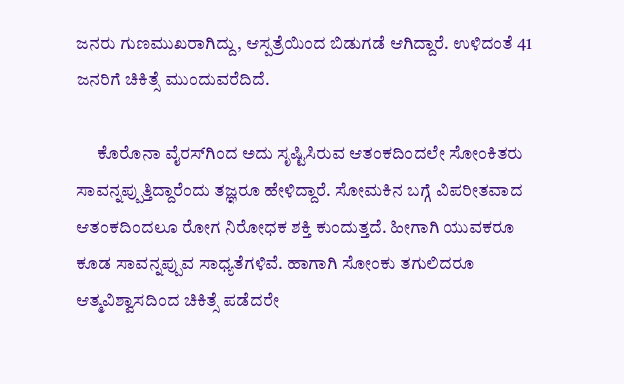ಜನರು ಗುಣಮುಖರಾಗಿದ್ದು, ಆಸ್ಪತ್ರೆಯಿಂದ ಬಿಡುಗಡೆ ಆಗಿದ್ದಾರೆ. ಉಳಿದಂತೆ 41 ಜನರಿಗೆ ಚಿಕಿತ್ಸೆ ಮುಂದುವರೆದಿದೆ.

      ಕೊರೊನಾ ವೈರಸ್‌ಗಿಂದ ಅದು ಸೃಷ್ಟಿಸಿರುವ ಆತಂಕದಿಂದಲೇ ಸೋಂಕಿತರು ಸಾವನ್ನಪ್ಪುತ್ತಿದ್ದಾರೆಂದು ತಜ್ಞರೂ ಹೇಳಿದ್ದಾರೆ. ಸೋಮಕಿನ ಬಗ್ಗೆ ವಿಪರೀತವಾದ ಆತಂಕದಿಂದಲೂ ರೋಗ ನಿರೋಧಕ ಶಕ್ತಿ ಕುಂದುತ್ತದೆ. ಹೀಗಾಗಿ ಯುವಕರೂ ಕೂಡ ಸಾವನ್ನಪ್ಪುವ ಸಾಧ್ಯತೆಗಳಿವೆ. ಹಾಗಾಗಿ ಸೋಂಕು ತಗುಲಿದರೂ ಆತ್ಮವಿಶ್ವಾಸದಿಂದ ಚಿಕಿತ್ಸೆ ಪಡೆದರೇ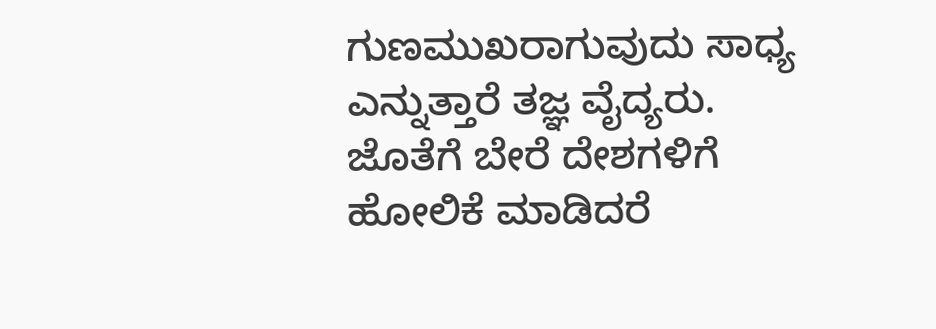ಗುಣಮುಖರಾಗುವುದು ಸಾಧ್ಯ ಎನ್ನುತ್ತಾರೆ ತಜ್ಞ ವೈದ್ಯರು. ಜೊತೆಗೆ ಬೇರೆ ದೇಶಗಳಿಗೆ ಹೋಲಿಕೆ ಮಾಡಿದರೆ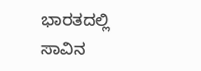ಭಾರತದಲ್ಲಿ ಸಾವಿನ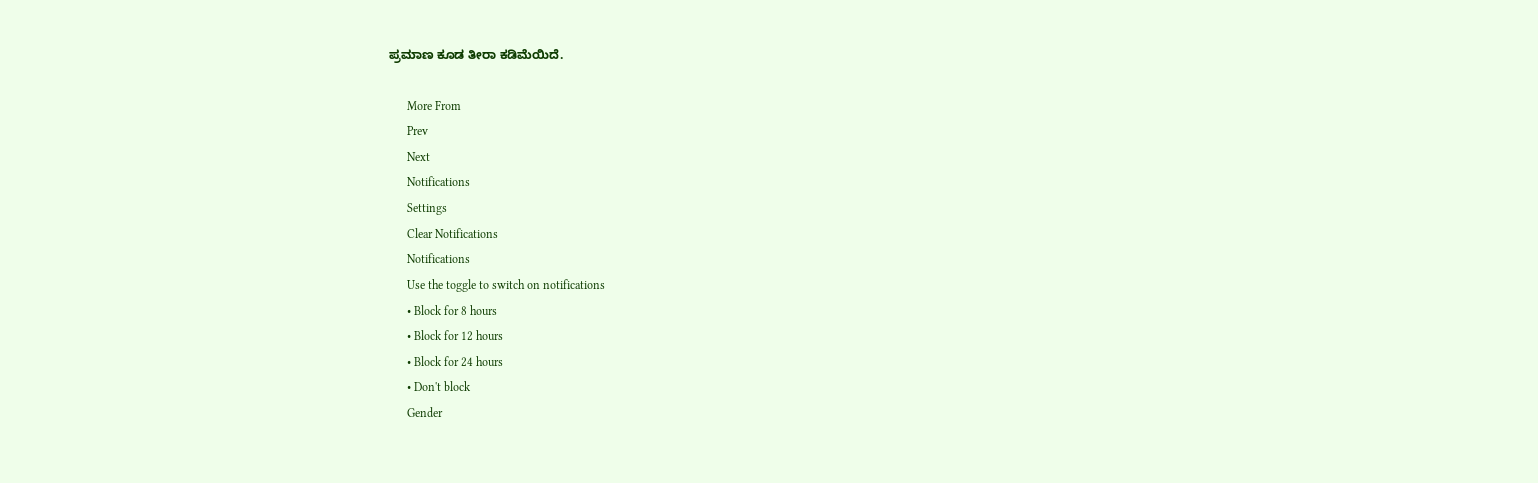ಪ್ರಮಾಣ ಕೂಡ ತೀರಾ ಕಡಿಮೆಯಿದೆ.

      More From
      Prev
      Next
      Notifications
      Settings
      Clear Notifications
      Notifications
      Use the toggle to switch on notifications
      • Block for 8 hours
      • Block for 12 hours
      • Block for 24 hours
      • Don't block
      Gender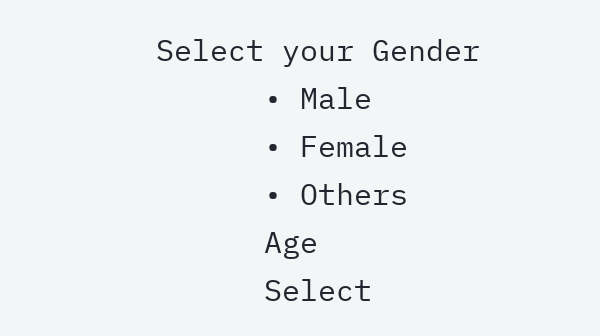Select your Gender
      • Male
      • Female
      • Others
      Age
      Select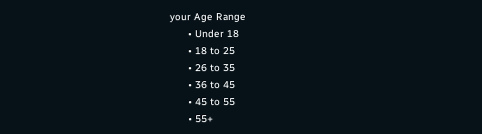your Age Range
      • Under 18
      • 18 to 25
      • 26 to 35
      • 36 to 45
      • 45 to 55
      • 55+